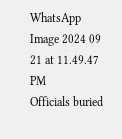WhatsApp Image 2024 09 21 at 11.49.47 PM
Officials buried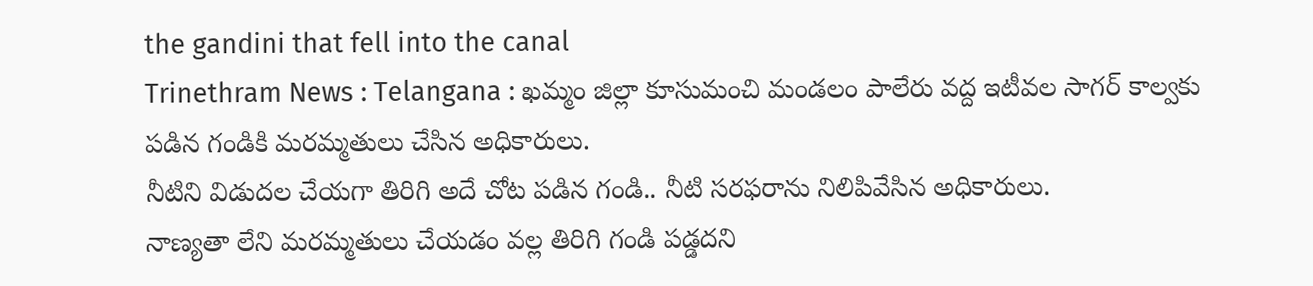the gandini that fell into the canal
Trinethram News : Telangana : ఖమ్మం జిల్లా కూసుమంచి మండలం పాలేరు వద్ద ఇటీవల సాగర్ కాల్వకు పడిన గండికి మరమ్మతులు చేసిన అధికారులు.
నీటిని విడుదల చేయగా తిరిగి అదే చోట పడిన గండి.. నీటి సరఫరాను నిలిపివేసిన అధికారులు.
నాణ్యతా లేని మరమ్మతులు చేయడం వల్ల తిరిగి గండి పడ్డదని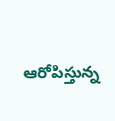ఆరోపిస్తున్న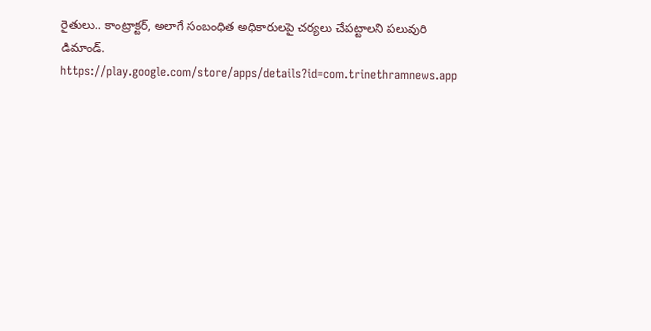రైతులు.. కాంట్రాక్టర్, అలాగే సంబంధిత అధికారులపై చర్యలు చేపట్టాలని పలువురి డిమాండ్.
https://play.google.com/store/apps/details?id=com.trinethramnews.app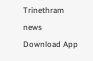Trinethram news
Download App